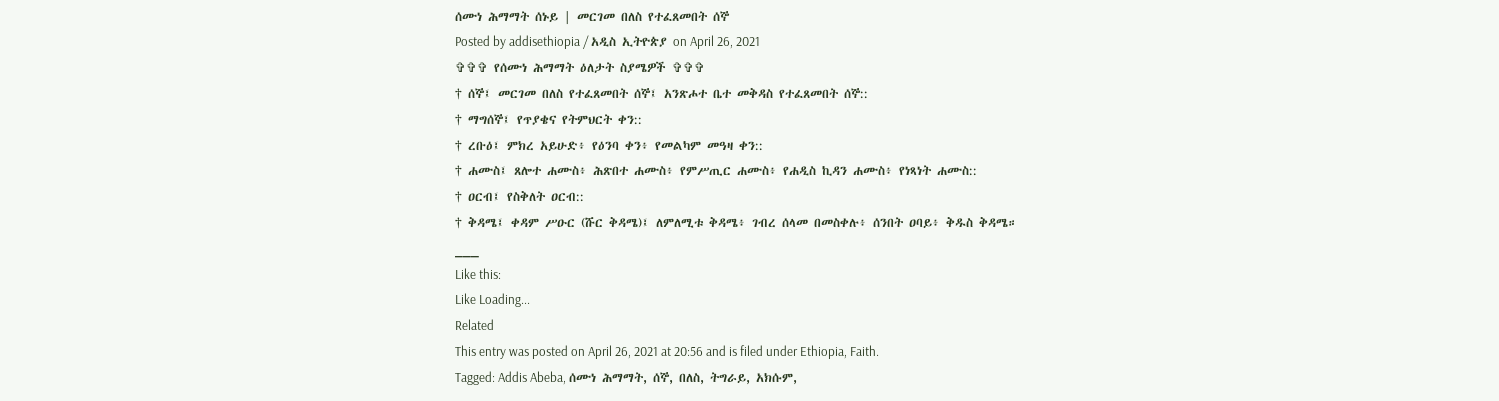ሰሙነ ሕማማት ሰኑይ | መርገመ በለስ የተፈጸመበት ሰኞ
Posted by addisethiopia / አዲስ ኢትዮጵያ on April 26, 2021
✞✞✞ የሰሙነ ሕማማት ዕለታት ስያሜዎች ✞✞✞
† ሰኞ፤ መርገመ በለስ የተፈጸመበት ሰኞ፤ አንጽሖተ ቤተ መቅዳስ የተፈጸመበት ሰኞ::
† ማግሰኞ፤ የጥያቄና የትምህርት ቀን::
† ረቡዕ፤ ምክረ አይሁድ፥ የዕንባ ቀን፥ የመልካም መዓዛ ቀን::
† ሐሙስ፤ ጸሎተ ሐሙስ፥ ሕጽበተ ሐሙስ፥ የምሥጢር ሐሙስ፥ የሐዲስ ኪዳን ሐሙስ፥ የነጻነት ሐሙስ::
† ዐርብ፤ የስቅለት ዐርብ::
† ቅዳሜ፤ ቀዳም ሥዑር (ሹር ቅዳሜ)፤ ለምለሚቱ ቅዳሜ፥ ገብረ ሰላመ በመስቀሉ፥ ሰንበት ዐባይ፥ ቅዱስ ቅዳሜ።
___
Like this:
Like Loading...
Related
This entry was posted on April 26, 2021 at 20:56 and is filed under Ethiopia, Faith.
Tagged: Addis Abeba, ሰሙነ ሕማማት, ሰኞ, በለስ, ትግራይ, አክሱም,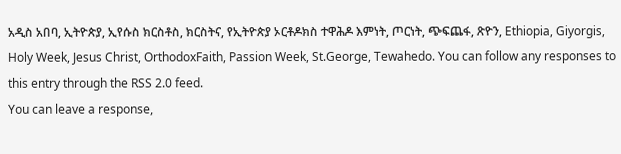አዲስ አበባ, ኢትዮጵያ, ኢየሱስ ክርስቶስ, ክርስትና, የኢትዮጵያ ኦርቶዶክስ ተዋሕዶ እምነት, ጦርነት, ጭፍጨፋ, ጽዮን, Ethiopia, Giyorgis, Holy Week, Jesus Christ, OrthodoxFaith, Passion Week, St.George, Tewahedo. You can follow any responses to this entry through the RSS 2.0 feed.
You can leave a response,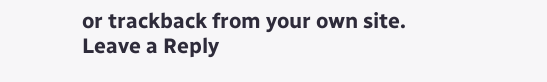or trackback from your own site.
Leave a Reply